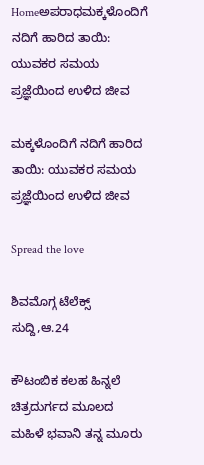Homeಅಪರಾಧಮಕ್ಕಳೊಂದಿಗೆ ನದಿಗೆ ಹಾರಿದ ತಾಯಿ: ಯುವಕರ ಸಮಯ ಪ್ರಜ್ಞೆಯಿಂದ ಉಳಿದ ಜೀವ

ಮಕ್ಕಳೊಂದಿಗೆ ನದಿಗೆ ಹಾರಿದ ತಾಯಿ: ಯುವಕರ ಸಮಯ ಪ್ರಜ್ಞೆಯಿಂದ ಉಳಿದ ಜೀವ

Spread the love

ಶಿವಮೊಗ್ಗ ಟೆಲೆಕ್ಸ್ ಸುದ್ದಿ,ಆ.24

ಕೌಟಂಬಿಕ ಕಲಹ ಹಿನ್ನಲೆ ಚಿತ್ರದುರ್ಗದ ಮೂಲದ ಮಹಿಳೆ ಭವಾನಿ ತನ್ನ ಮೂರು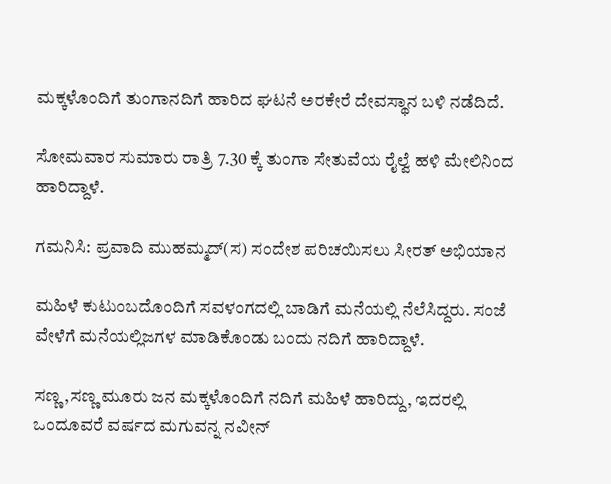ಮಕ್ಕಳೊಂದಿಗೆ ತುಂಗಾನದಿಗೆ ಹಾರಿದ ಘಟನೆ ಅರಕೇರೆ ದೇವಸ್ಥಾನ ಬಳಿ ನಡೆದಿದೆ.

ಸೋಮವಾರ ಸುಮಾರು ರಾತ್ರಿ 7.30 ಕ್ಕೆ ತುಂಗಾ ಸೇತುವೆಯ ರೈಲ್ವೆ ಹಳಿ ಮೇಲಿನಿಂದ ಹಾರಿದ್ದಾಳೆ.

ಗಮನಿಸಿ: ಪ್ರವಾದಿ ಮುಹಮ್ಮದ್(ಸ) ಸಂದೇಶ ಪರಿಚಯಿಸಲು ಸೀರತ್ ಅಭಿಯಾನ

ಮಹಿಳೆ ಕುಟುಂಬದೊಂದಿಗೆ ಸವಳಂಗದಲ್ಲಿ ಬಾಡಿಗೆ ಮನೆಯಲ್ಲಿ ನೆಲೆಸಿದ್ದರು. ಸಂಜೆ ವೇಳೆಗೆ ಮನೆಯಲ್ಲಿಜಗಳ ಮಾಡಿಕೊಂಡು ಬಂದು ನದಿಗೆ ಹಾರಿದ್ದಾಳೆ.

ಸಣ್ಣ,ಸಣ್ಣ ಮೂರು ಜನ ಮಕ್ಕಳೊಂದಿಗೆ ನದಿಗೆ ಮಹಿಳೆ ಹಾರಿದ್ದು, ಇದರಲ್ಲಿ ಒಂದೂವರೆ ವರ್ಷದ ಮಗುವನ್ನ ನವೀನ್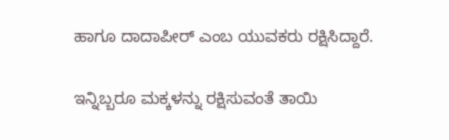ಹಾಗೂ ದಾದಾಪೀರ್ ಎಂಬ ಯುವಕರು ರಕ್ಷಿಸಿದ್ದಾರೆ.

ಇನ್ನಿಬ್ಬರೂ ಮಕ್ಕಳನ್ನು ರಕ್ಷಿಸುವಂತೆ ತಾಯಿ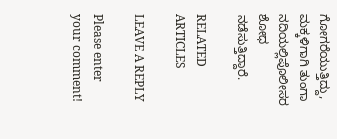ಗೋಗರೆಯುತ್ತಿದ್ದು, ಮಕ್ಕಳಿಗಾಗಿ ತುಂಗಾ ನದಿಯಲ್ಲಿಪೊಲೀಸರ ಶೋಧ ನಡೆಸುತ್ತಿದ್ದಾರೆ.

RELATED ARTICLES

LEAVE A REPLY

Please enter your comment!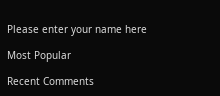Please enter your name here

Most Popular

Recent Comments